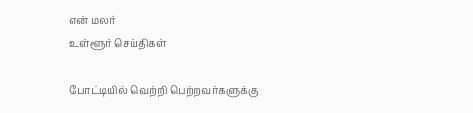என் மலர்
உள்ளூர் செய்திகள்

போட்டியில் வெற்றி பெற்றவர்களுக்கு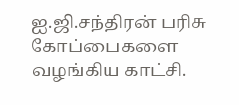ஐ.ஜி.சந்திரன் பரிசு கோப்பைகளை வழங்கிய காட்சி.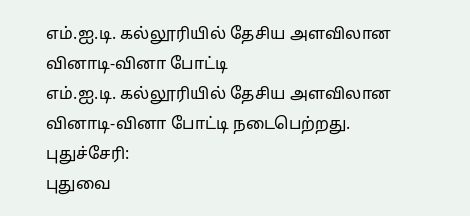எம்.ஐ.டி. கல்லூரியில் தேசிய அளவிலான வினாடி-வினா போட்டி
எம்.ஐ.டி. கல்லூரியில் தேசிய அளவிலான வினாடி-வினா போட்டி நடைபெற்றது.
புதுச்சேரி:
புதுவை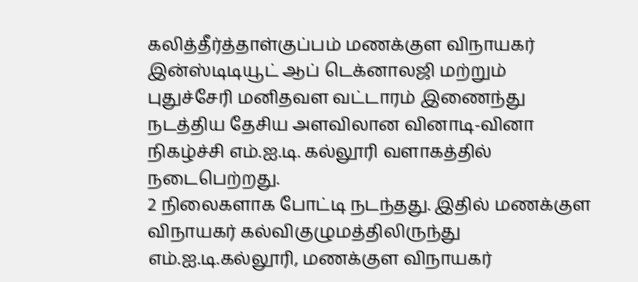கலித்தீர்த்தாள்குப்பம் மணக்குள விநாயகர் இன்ஸ்டிடியூட் ஆப் டெக்னாலஜி மற்றும் புதுச்சேரி மனிதவள வட்டாரம் இணைந்து நடத்திய தேசிய அளவிலான வினாடி-வினா நிகழ்ச்சி எம்.ஐ.டி. கல்லூரி வளாகத்தில் நடைபெற்றது.
2 நிலைகளாக போட்டி நடந்தது. இதில் மணக்குள விநாயகர் கல்விகுழுமத்திலிருந்து எம்.ஐ.டி.கல்லூரி, மணக்குள விநாயகர்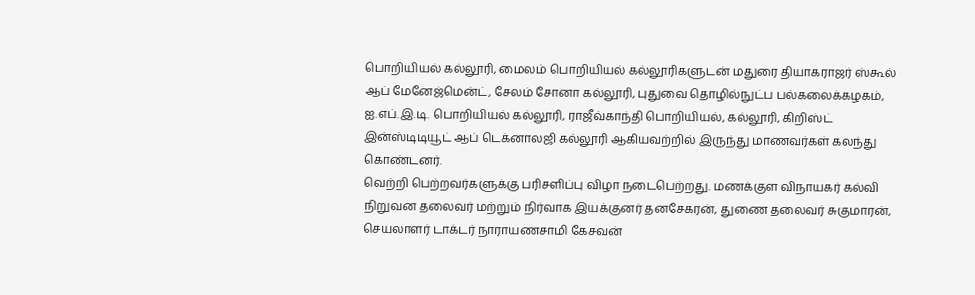பொறியியல் கல்லூரி, மைலம் பொறியியல் கல்லூரிகளுடன் மதுரை தியாகராஜர் ஸ்கூல் ஆப் மேனேஜ்மென்ட், சேலம் சோனா கல்லூரி, புதுவை தொழில்நுட்ப பல்கலைக்கழகம், ஐ.எப்.இ.டி. பொறியியல் கல்லூரி, ராஜீவ்காந்தி பொறியியல், கல்லூரி, கிறிஸ்ட் இன்ஸ்டிடியூட் ஆப் டெக்னாலஜி கல்லூரி ஆகியவற்றில் இருந்து மாணவர்கள் கலந்து கொண்டனர்.
வெற்றி பெற்றவர்களுக்கு பரிசளிப்பு விழா நடைபெற்றது. மணக்குள விநாயகர் கல்வி நிறுவன தலைவர் மற்றும் நிர்வாக இயக்குனர் தனசேகரன், துணை தலைவர் சுகுமாரன், செயலாளர் டாக்டர் நாராயணசாமி கேசவன்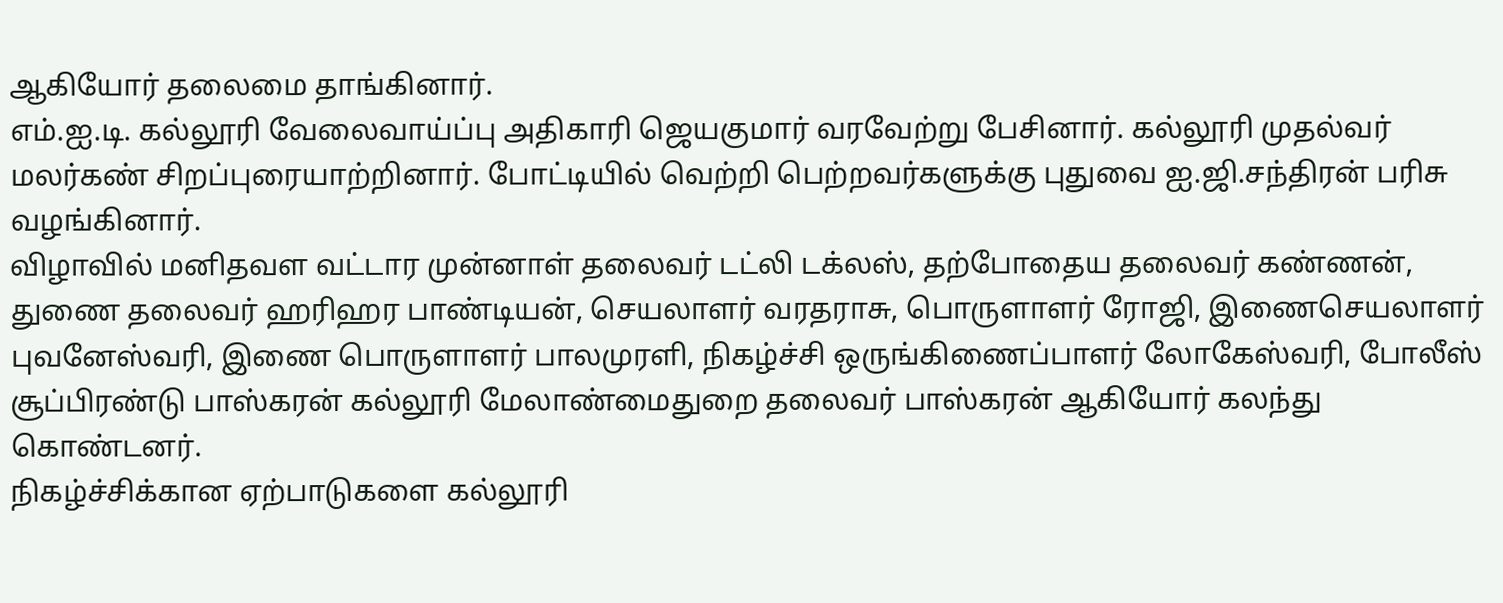ஆகியோர் தலைமை தாங்கினார்.
எம்.ஐ.டி. கல்லூரி வேலைவாய்ப்பு அதிகாரி ஜெயகுமார் வரவேற்று பேசினார். கல்லூரி முதல்வர் மலர்கண் சிறப்புரையாற்றினார். போட்டியில் வெற்றி பெற்றவர்களுக்கு புதுவை ஐ.ஜி.சந்திரன் பரிசு வழங்கினார்.
விழாவில் மனிதவள வட்டார முன்னாள் தலைவர் டட்லி டக்லஸ், தற்போதைய தலைவர் கண்ணன், துணை தலைவர் ஹரிஹர பாண்டியன், செயலாளர் வரதராசு, பொருளாளர் ரோஜி, இணைசெயலாளர் புவனேஸ்வரி, இணை பொருளாளர் பாலமுரளி, நிகழ்ச்சி ஒருங்கிணைப்பாளர் லோகேஸ்வரி, போலீஸ் சூப்பிரண்டு பாஸ்கரன் கல்லூரி மேலாண்மைதுறை தலைவர் பாஸ்கரன் ஆகியோர் கலந்து கொண்டனர்.
நிகழ்ச்சிக்கான ஏற்பாடுகளை கல்லூரி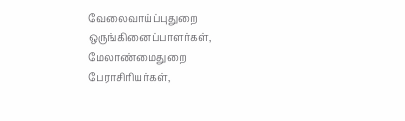வேலைவாய்ப்புதுறை ஒருங்கினைப்பாளர்கள், மேலாண்மைதுறை பேராசிரியர்கள்,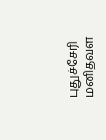புதுச்சேரி மனிதவள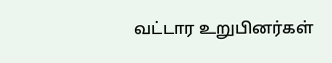வட்டார உறுபினர்கள்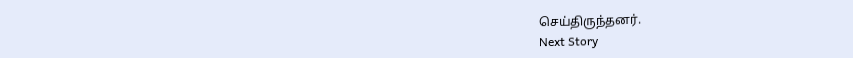செய்திருந்தனர்.
Next Story